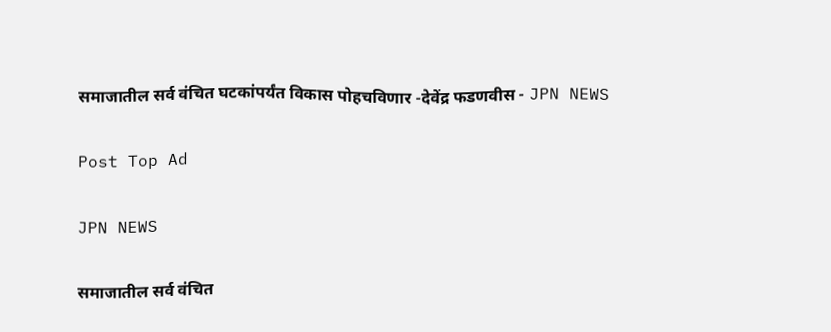समाजातील सर्व वंचित घटकांपर्यंत विकास पोहचविणार -देवेंद्र फडणवीस - JPN NEWS

Post Top Ad

JPN NEWS

समाजातील सर्व वंचित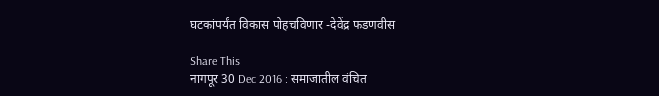घटकांपर्यंत विकास पोहचविणार -देवेंद्र फडणवीस

Share This
नागपूर 30 Dec 2016 : समाजातील वंचित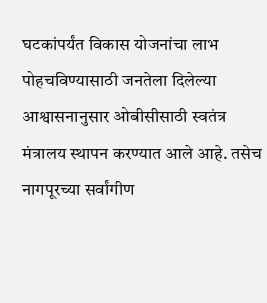घटकांपर्यंत विकास योजनांचा लाभ पोहचविण्यासाठी जनतेला दिलेल्या आश्वासनानुसार ओबीसीसाठी स्वतंत्र मंत्रालय स्थापन करण्यात आले आहे. तसेच नागपूरच्या सर्वांगीण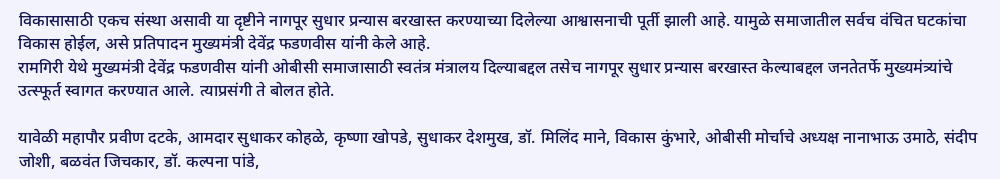विकासासाठी एकच संस्था असावी या दृष्टीने नागपूर सुधार प्रन्यास बरखास्त करण्याच्या दिलेल्या आश्वासनाची पूर्ती झाली आहे. यामुळे समाजातील सर्वच वंचित घटकांचा विकास होईल, असे प्रतिपादन मुख्यमंत्री देवेंद्र फडणवीस यांनी केले आहे.
रामगिरी येथे मुख्यमंत्री देवेंद्र फडणवीस यांनी ओबीसी समाजासाठी स्वतंत्र मंत्रालय दिल्याबद्दल तसेच नागपूर सुधार प्रन्यास बरखास्त केल्याबद्दल जनतेतर्फे मुख्यमंत्र्यांचे उत्स्फूर्त स्वागत करण्यात आले. त्याप्रसंगी ते बोलत होते.

यावेळी महापौर प्रवीण दटके, आमदार सुधाकर कोहळे, कृष्णा खोपडे, सुधाकर देशमुख, डॉ. मिलिंद माने, विकास कुंभारे, ओबीसी मोर्चाचे अध्यक्ष नानाभाऊ उमाठे, संदीप जोशी, बळवंत जिचकार, डॉ. कल्पना पांडे,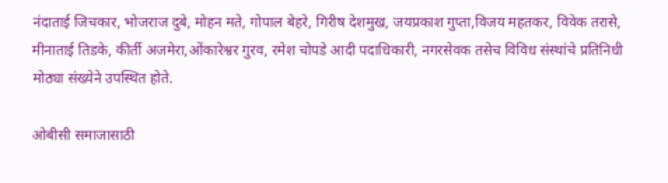नंदाताई ‍जिचकार, भोजराज दुबे, मोहन मते, गोपाल बेहरे, गिरीष देशमुख, जयप्रकाश गुप्ता,विजय महतकर, विवेक तरासे, मीनाताई तिडके, कीर्ती अजमेरा,ओंकारेश्वर गुरव, रमेश चोपडे आदी पदाधिकारी, नगरसेवक तसेच विविध संस्थांचे प्रतिनिधी मोठ्या संख्येने उपस्थित होते.

ओबीसी समाजासाठी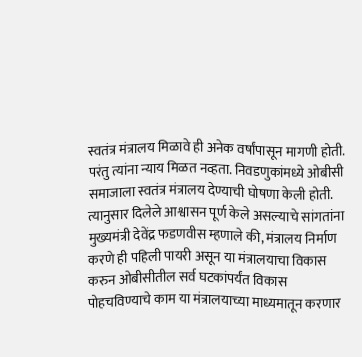स्वतंत्र मंत्रालय मिळावे ही अनेक वर्षांपासून मागणी होती. परंतु त्यांना न्याय मिळत नव्हता. निवडणुकांमध्ये ओबीसी समाजाला स्वतंत्र मंत्रालय देण्याची घोषणा केली होती. त्यानुसार दिलेले आश्वासन पूर्ण केले असल्याचे सांगतांना मुख्यमंत्री देवेंद्र फडणवीस म्हणाले की, मंत्रालय निर्माण करणे ही पहिली पायरी असून या मंत्रालयाचा विकास करुन ओबीसीतील सर्व घटकांपर्यंत विकास पोहचविण्याचे काम या मंत्रालयाच्या माध्यमातून करणार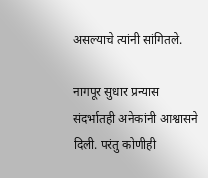असल्याचे त्यांनी सांगितले.

नागपूर सुधार प्रन्यास संदर्भातही अनेकांनी आश्वासने दिली. परंतु कोणीही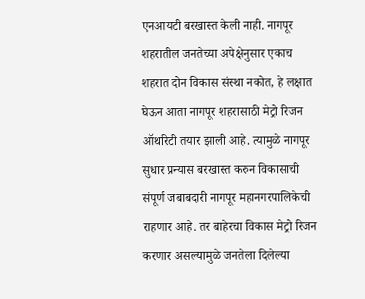एनआयटी बरखास्त केली नाही. नागपूर शहरातील जनतेच्या अपेक्षेनुसार एकाच शहरात दोन विकास संस्था नकोत, हे लक्षात घेऊन आता नागपूर शहरासाठी मेट्रो रिजन ऑथरिटी तयार झाली आहे. त्यामुळे नागपूर सुधार प्रन्यास बरखास्त करुन विकासाची संपूर्ण जबाबदारी नागपूर महानगरपालिकेची राहणार आहे. तर बाहेरचा विकास मेट्रो रिजन करणार असल्यामुळे जनतेला दिलेल्या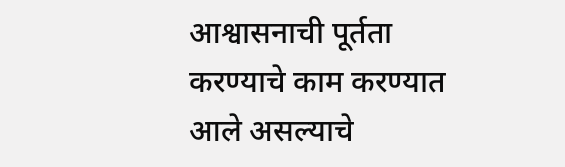आश्वासनाची पूर्तता करण्याचे काम करण्यात आले असल्याचे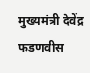मुख्यमंत्री देवेंद्र फडणवीस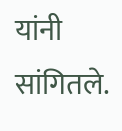यांनी सांगितले.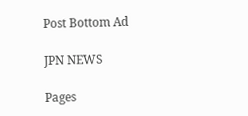Post Bottom Ad

JPN NEWS

Pages